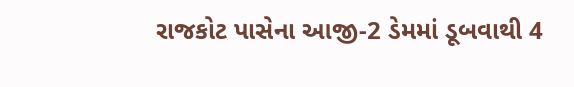રાજકોટ પાસેના આજી-2 ડેમમાં ડૂબવાથી 4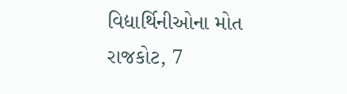વિદ્યાર્થિનીઓના મોત
રાજકોટ, 7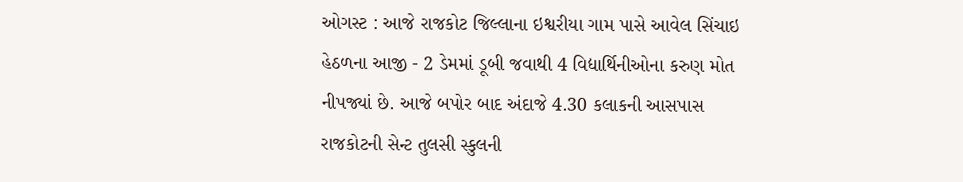ઓગસ્ટ : આજે રાજકોટ જિલ્લાના ઇશ્વરીયા ગામ પાસે આવેલ સિંચાઇ હેઠળના આજી - 2 ડેમમાં ડૂબી જવાથી 4 વિદ્યાર્થિનીઓના કરુણ મોત નીપજ્યાં છે. આજે બપોર બાદ અંદાજે 4.30 કલાકની આસપાસ રાજકોટની સેન્ટ તુલસી સ્કુલની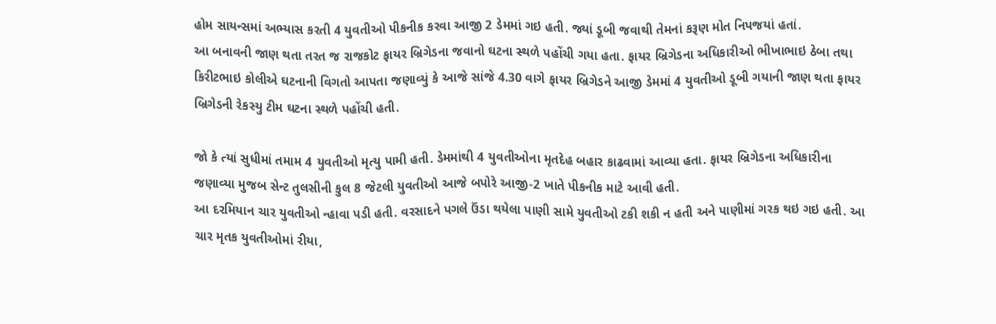હોમ સાયન્સમાં અભ્યાસ કરતી 4 યુવતીઓ પીકનીક કરવા આજી 2 ડેમમાં ગઇ હતી. જ્યાં ડૂબી જવાથી તેમનાં કરૂણ મોત નિપજયાં હતાં.
આ બનાવની જાણ થતા તરત જ રાજકોટ ફાયર બ્રિગેડના જવાનો ઘટના સ્થળે પહોંચી ગયા હતા. ફાયર બ્રિગેડના અધિકારીઓ ભીખાભાઇ ઠેબા તથા કિરીટભાઇ કોલીએ ઘટનાની વિગતો આપતા જણાવ્યું કે આજે સાંજે 4.30 વાગે ફાયર બ્રિગેડને આજી ડેમમાં 4 યુવતીઓ ડૂબી ગયાની જાણ થતા ફાયર બ્રિગેડની રેકસ્યુ ટીમ ઘટના સ્થળે પહોંચી હતી.

જો કે ત્યાં સુધીમાં તમામ 4 યુવતીઓ મૃત્યુ પામી હતી. ડેમમાંથી 4 યુવતીઓના મૃતદેહ બહાર કાઢવામાં આવ્યા હતા. ફાયર બ્રિગેડના અધિકારીના જણાવ્યા મુજબ સેન્ટ તુલસીની કુલ 8 જેટલી યુવતીઓ આજે બપોરે આજી-2 ખાતે પીકનીક માટે આવી હતી.
આ દરમિયાન ચાર યુવતીઓ ન્હાવા પડી હતી. વરસાદને પગલે ઉંડા થયેલા પાણી સામે યુવતીઓ ટકી શકી ન હતી અને પાણીમાં ગરક થઇ ગઇ હતી. આ ચાર મૃતક યુવતીઓમાં રીયા,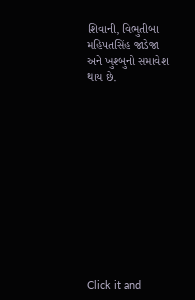શિવાની, વિભુતીબા મહિપતસિંહ જાડેજા અને ખુશ્બુનો સમાવેશ થાય છે.












Click it and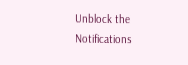Unblock the Notifications